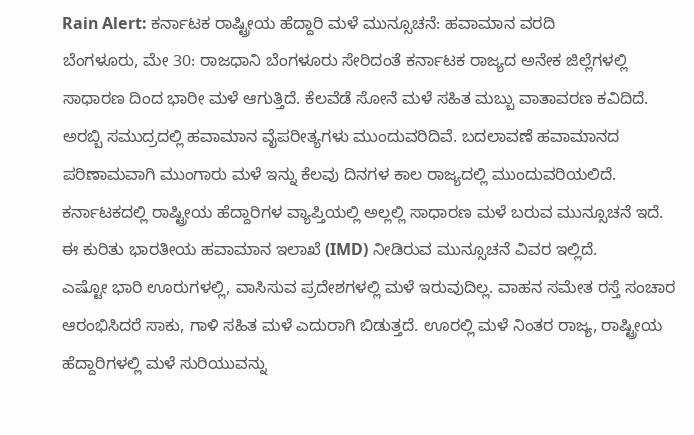Rain Alert: ಕರ್ನಾಟಕ ರಾಷ್ಟ್ರೀಯ ಹೆದ್ದಾರಿ ಮಳೆ ಮುನ್ಸೂಚನೆ: ಹವಾಮಾನ ವರದಿ
ಬೆಂಗಳೂರು, ಮೇ 30: ರಾಜಧಾನಿ ಬೆಂಗಳೂರು ಸೇರಿದಂತೆ ಕರ್ನಾಟಕ ರಾಜ್ಯದ ಅನೇಕ ಜಿಲ್ಲೆಗಳಲ್ಲಿ ಸಾಧಾರಣ ದಿಂದ ಭಾರೀ ಮಳೆ ಆಗುತ್ತಿದೆ. ಕೆಲವೆಡೆ ಸೋನೆ ಮಳೆ ಸಹಿತ ಮಬ್ಬು ವಾತಾವರಣ ಕವಿದಿದೆ. ಅರಬ್ಬಿ ಸಮುದ್ರದಲ್ಲಿ ಹವಾಮಾನ ವೈಪರೀತ್ಯಗಳು ಮುಂದುವರಿದಿವೆ. ಬದಲಾವಣೆ ಹವಾಮಾನದ ಪರಿಣಾಮವಾಗಿ ಮುಂಗಾರು ಮಳೆ ಇನ್ನು ಕೆಲವು ದಿನಗಳ ಕಾಲ ರಾಜ್ಯದಲ್ಲಿ ಮುಂದುವರಿಯಲಿದೆ. ಕರ್ನಾಟಕದಲ್ಲಿ ರಾಷ್ಟ್ರೀಯ ಹೆದ್ದಾರಿಗಳ ವ್ಯಾಪ್ತಿಯಲ್ಲಿ ಅಲ್ಲಲ್ಲಿ ಸಾಧಾರಣ ಮಳೆ ಬರುವ ಮುನ್ಸೂಚನೆ ಇದೆ. ಈ ಕುರಿತು ಭಾರತೀಯ ಹವಾಮಾನ ಇಲಾಖೆ (IMD) ನೀಡಿರುವ ಮುನ್ಸೂಚನೆ ವಿವರ ಇಲ್ಲಿದೆ.
ಎಷ್ಟೋ ಭಾರಿ ಊರುಗಳಲ್ಲಿ, ವಾಸಿಸುವ ಪ್ರದೇಶಗಳಲ್ಲಿ ಮಳೆ ಇರುವುದಿಲ್ಲ. ವಾಹನ ಸಮೇತ ರಸ್ತೆ ಸಂಚಾರ ಆರಂಭಿಸಿದರೆ ಸಾಕು, ಗಾಳಿ ಸಹಿತ ಮಳೆ ಎದುರಾಗಿ ಬಿಡುತ್ತದೆ. ಊರಲ್ಲಿ ಮಳೆ ನಿಂತರ ರಾಜ್ಯ, ರಾಷ್ಟ್ರೀಯ ಹೆದ್ದಾರಿಗಳಲ್ಲಿ ಮಳೆ ಸುರಿಯುವನ್ನು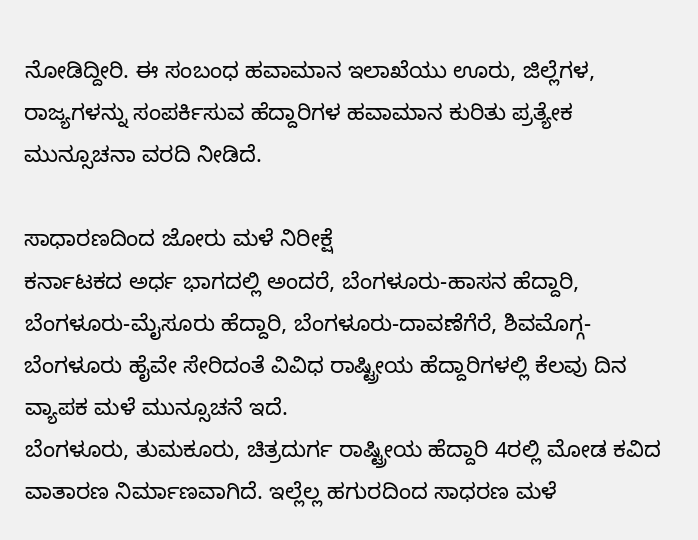ನೋಡಿದ್ದೀರಿ. ಈ ಸಂಬಂಧ ಹವಾಮಾನ ಇಲಾಖೆಯು ಊರು, ಜಿಲ್ಲೆಗಳ, ರಾಜ್ಯಗಳನ್ನು ಸಂಪರ್ಕಿಸುವ ಹೆದ್ದಾರಿಗಳ ಹವಾಮಾನ ಕುರಿತು ಪ್ರತ್ಯೇಕ ಮುನ್ಸೂಚನಾ ವರದಿ ನೀಡಿದೆ.

ಸಾಧಾರಣದಿಂದ ಜೋರು ಮಳೆ ನಿರೀಕ್ಷೆ
ಕರ್ನಾಟಕದ ಅರ್ಧ ಭಾಗದಲ್ಲಿ ಅಂದರೆ, ಬೆಂಗಳೂರು-ಹಾಸನ ಹೆದ್ದಾರಿ, ಬೆಂಗಳೂರು-ಮೈಸೂರು ಹೆದ್ದಾರಿ, ಬೆಂಗಳೂರು-ದಾವಣೆಗೆರೆ, ಶಿವಮೊಗ್ಗ-ಬೆಂಗಳೂರು ಹೈವೇ ಸೇರಿದಂತೆ ವಿವಿಧ ರಾಷ್ಟ್ರೀಯ ಹೆದ್ದಾರಿಗಳಲ್ಲಿ ಕೆಲವು ದಿನ ವ್ಯಾಪಕ ಮಳೆ ಮುನ್ಸೂಚನೆ ಇದೆ.
ಬೆಂಗಳೂರು, ತುಮಕೂರು, ಚಿತ್ರದುರ್ಗ ರಾಷ್ಟ್ರೀಯ ಹೆದ್ದಾರಿ 4ರಲ್ಲಿ ಮೋಡ ಕವಿದ ವಾತಾರಣ ನಿರ್ಮಾಣವಾಗಿದೆ. ಇಲ್ಲೆಲ್ಲ ಹಗುರದಿಂದ ಸಾಧರಣ ಮಳೆ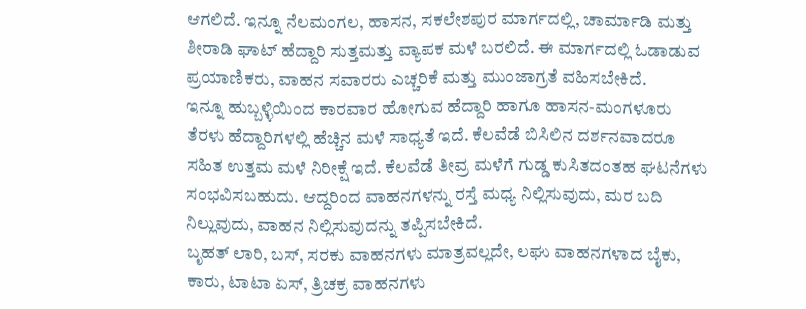ಆಗಲಿದೆ. ಇನ್ನೂ ನೆಲಮಂಗಲ, ಹಾಸನ, ಸಕಲೇಶಪುರ ಮಾರ್ಗದಲ್ಲಿ, ಚಾರ್ಮಾಡಿ ಮತ್ತು ಶೀರಾಡಿ ಘಾಟ್ ಹೆದ್ದಾರಿ ಸುತ್ತಮತ್ತು ವ್ಯಾಪಕ ಮಳೆ ಬರಲಿದೆ. ಈ ಮಾರ್ಗದಲ್ಲಿ ಓಡಾಡುವ ಪ್ರಯಾಣಿಕರು, ವಾಹನ ಸವಾರರು ಎಚ್ಚರಿಕೆ ಮತ್ತು ಮುಂಜಾಗ್ರತೆ ವಹಿಸಬೇಕಿದೆ.
ಇನ್ನೂ ಹುಬ್ಬಳ್ಳಿಯಿಂದ ಕಾರವಾರ ಹೋಗುವ ಹೆದ್ದಾರಿ ಹಾಗೂ ಹಾಸನ-ಮಂಗಳೂರು ತೆರಳು ಹೆದ್ದಾರಿಗಳಲ್ಲಿ ಹೆಚ್ಚಿನ ಮಳೆ ಸಾಧ್ಯತೆ ಇದೆ. ಕೆಲವೆಡೆ ಬಿಸಿಲಿನ ದರ್ಶನವಾದರೂ ಸಹಿತ ಉತ್ತಮ ಮಳೆ ನಿರೀಕ್ಷೆ ಇದೆ. ಕೆಲವೆಡೆ ತೀವ್ರ ಮಳೆಗೆ ಗುಡ್ಡ ಕುಸಿತದಂತಹ ಘಟನೆಗಳು ಸಂಭವಿಸಬಹುದು. ಆದ್ದರಿಂದ ವಾಹನಗಳನ್ನು ರಸ್ತೆ ಮಧ್ಯ ನಿಲ್ಲಿಸುವುದು, ಮರ ಬದಿ ನಿಲ್ಲುವುದು, ವಾಹನ ನಿಲ್ಲಿಸುವುದನ್ನು ತಪ್ಪಿಸಬೇಕಿದೆ.
ಬೃಹತ್ ಲಾರಿ, ಬಸ್, ಸರಕು ವಾಹನಗಳು ಮಾತ್ರವಲ್ಲದೇ, ಲಘು ವಾಹನಗಳಾದ ಬೈಕು, ಕಾರು, ಟಾಟಾ ಏಸ್, ತ್ರಿಚಕ್ರ ವಾಹನಗಳು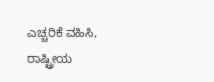ಎಚ್ಚರಿಕೆ ವಹಿಸಿ, ರಾಷ್ಟ್ರೀಯ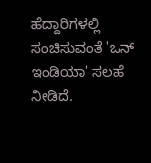ಹೆದ್ದಾರಿಗಳಲ್ಲಿ ಸಂಚಿಸುವಂತೆ 'ಒನ್ ಇಂಡಿಯಾ' ಸಲಹೆ ನೀಡಿದೆ.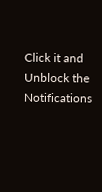Click it and Unblock the Notifications